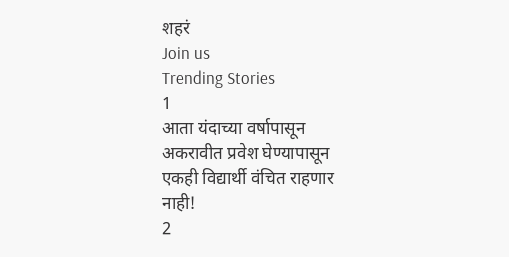शहरं
Join us
Trending Stories
1
आता यंदाच्या वर्षापासून अकरावीत प्रवेश घेण्यापासून एकही विद्यार्थी वंचित राहणार नाही!
2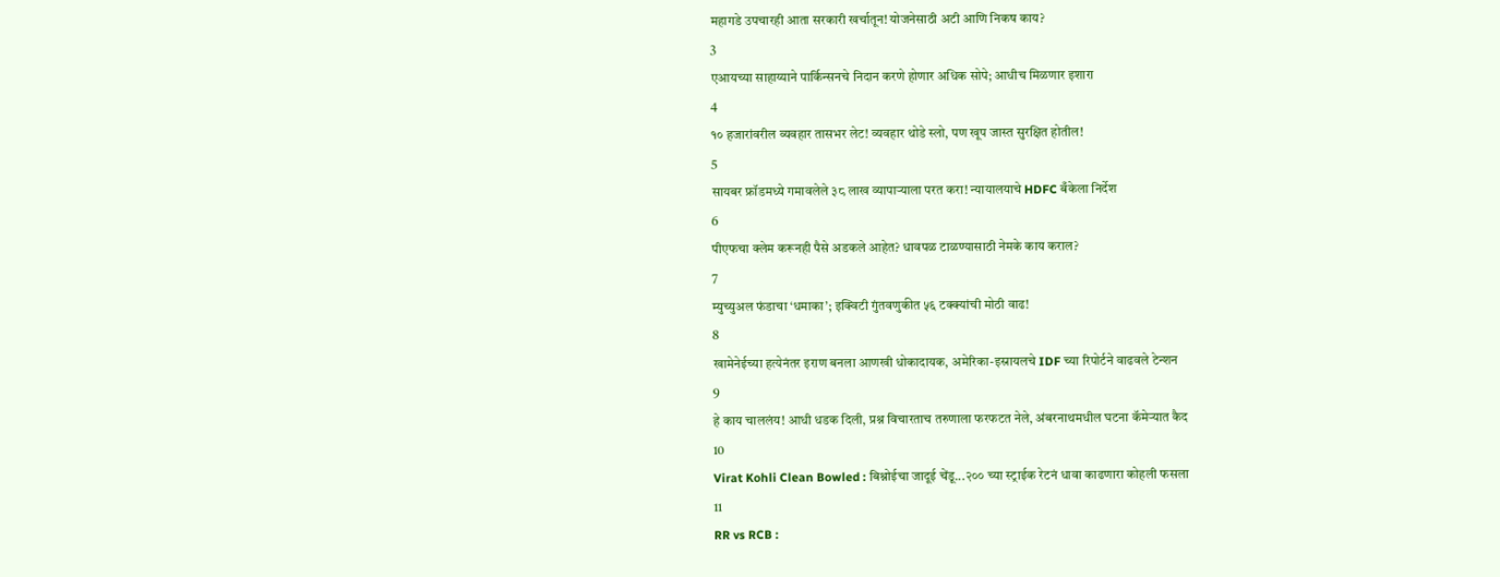महागडे उपचारही आता सरकारी खर्चातून! योजनेसाठी अटी आणि निकष काय?
3
एआयच्या साहाय्याने पार्किन्सनचे निदान करणे होणार अधिक सोपे; आधीच मिळणार इशारा
4
१० हजारांवरील व्यवहार तासभर लेट! व्यवहार थोडे स्लो, पण खूप जास्त सुरक्षित होतील!
5
सायबर फ्रॉडमध्ये गमावलेले ३८ लाख व्यापाऱ्याला परत करा! न्यायालयाचे HDFC बँकेला निर्देश
6
पीएफचा क्लेम करूनही पैसे अडकले आहेत? धावपळ टाळण्यासाठी नेमके काय कराल?
7
म्युच्युअल फंडाचा ‘धमाका’; इक्विटी गुंतवणुकीत ५६ टक्क्यांची मोठी वाढ!
8
खामेनेईच्या हत्येनंतर इराण बनला आणखी धोकादायक, अमेरिका-इस्रायलचे IDF च्या रिपोर्टने वाढवले टेन्शन
9
हे काय चाललंय! आधी धडक दिली, प्रश्न विचारताच तरुणाला फरफटत नेले, अंबरनाथमधील घटना कॅमेऱ्यात कैद
10
Virat Kohli Clean Bowled : बिश्नोईचा जादूई चेंडू...२०० च्या स्ट्राईक रेटनं धावा काढणारा कोहली फसला
11
RR vs RCB :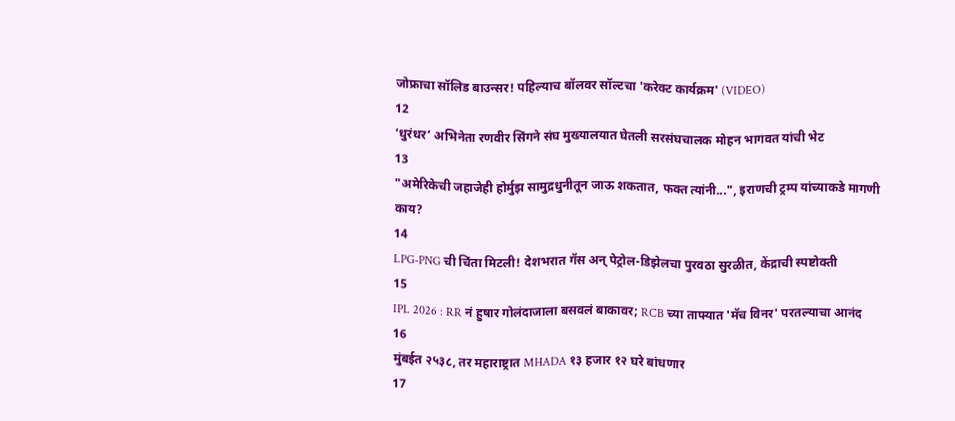जोफ्राचा सॉलिड बाउन्सर! पहिल्याच बॉलवर सॉल्टचा 'करेक्ट कार्यक्रम' (VIDEO)
12
‘धुरंधर’ अभिनेता रणवीर सिंगने संघ मुख्यालयात घेतली सरसंघचालक मोहन भागवत यांची भेट
13
"अमेरिकेची जहाजेही होर्मुझ सामुद्रधुनीतून जाऊ शकतात, फक्त त्यांनी...", इराणची ट्रम्प यांच्याकडे मागणी काय?
14
LPG-PNG ची चिंता मिटली! देशभरात गॅस अन् पेट्रोल-डिझेलचा पुरवठा सुरळीत, केंद्राची स्पष्टोक्ती
15
IPL 2026 : RR नं हुषार गोलंदाजाला बसवलं बाकावर; RCB च्या ताफ्यात 'मॅच विनर' परतल्याचा आनंद
16
मुंबईत २५३८, तर महाराष्ट्रात MHADA १३ हजार १२ घरे बांधणार
17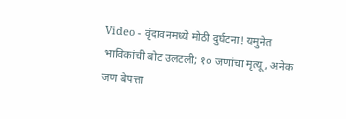Video - वृंदावनमध्ये मोठी दुर्घटना! यमुनेत भाविकांची बोट उलटली; १० जणांचा मृत्यू, अनेक जण बेपत्ता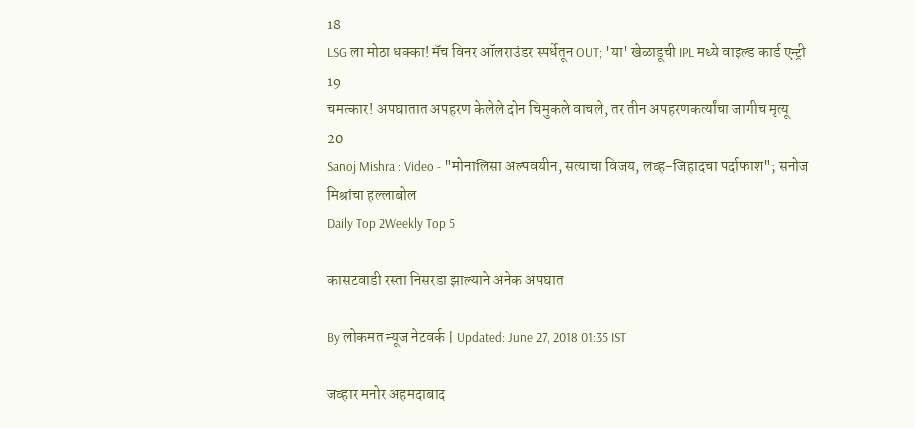18
LSG ला मोठा धक्का! मॅच विनर ऑलराउंडर स्पर्धेतून OUT; 'या' खेळाडूची IPL मध्ये वाइल्ड कार्ड एन्ट्री
19
चमत्कार! अपघातात अपहरण केलेले दोन चिमुकले वाचले, तर तीन अपहरणकर्त्यांचा जागीच मृत्यू
20
Sanoj Mishra : Video - "मोनालिसा अल्पवयीन, सत्याचा विजय, लव्ह-जिहादचा पर्दाफाश"; सनोज मिश्रांचा हल्लाबोल
Daily Top 2Weekly Top 5

कासटवाडी रस्ता निसरडा झाल्याने अनेक अपघात

By लोकमत न्यूज नेटवर्क | Updated: June 27, 2018 01:35 IST

जव्हार मनोर अहमदाबाद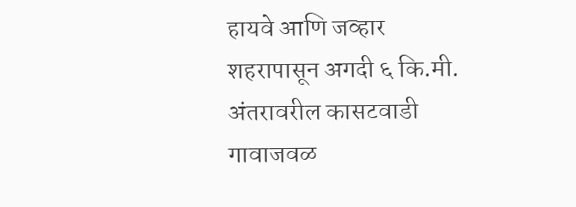हायवे आणि जव्हार शहरापासून अगदी ६ कि.मी. अंतरावरील कासटवाडी गावाजवळ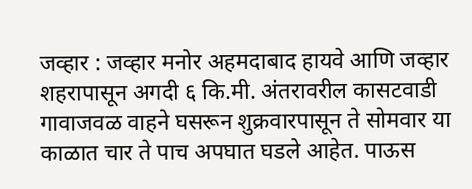जव्हार : जव्हार मनोर अहमदाबाद हायवे आणि जव्हार शहरापासून अगदी ६ कि.मी. अंतरावरील कासटवाडी गावाजवळ वाहने घसरून शुक्रवारपासून ते सोमवार या काळात चार ते पाच अपघात घडले आहेत. पाऊस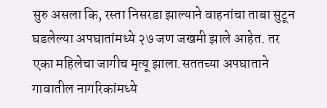सुरु असला कि, रस्ता निसरडा झाल्याने वाहनांचा ताबा सुटून घडलेल्या अपघातांमध्ये २७ जण जखमी झाले आहेत. तर एका महिलेचा जागीच मृत्यू झाला.सततच्या अपघाताने गावातील नागरिकांमध्ये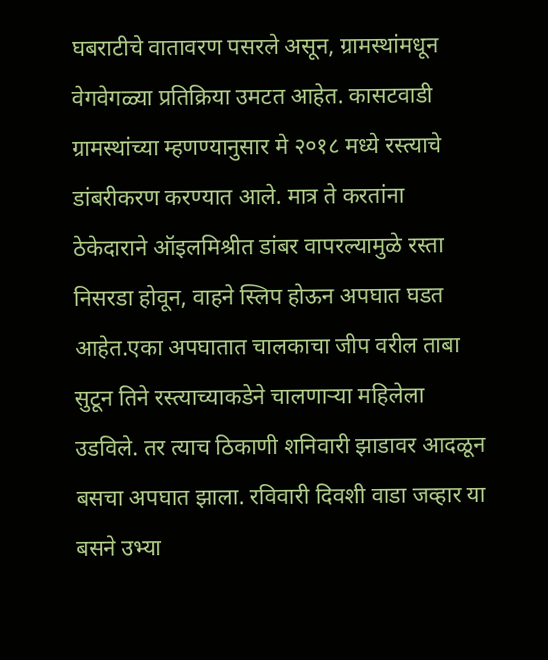घबराटीचे वातावरण पसरले असून, ग्रामस्थांमधून वेगवेगळ्या प्रतिक्रिया उमटत आहेत. कासटवाडी ग्रामस्थांच्या म्हणण्यानुसार मे २०१८ मध्ये रस्त्याचे डांबरीकरण करण्यात आले. मात्र ते करतांना ठेकेदाराने ऑइलमिश्रीत डांबर वापरल्यामुळे रस्ता निसरडा होवून, वाहने स्लिप होऊन अपघात घडत आहेत.एका अपघातात चालकाचा जीप वरील ताबा सुटून तिने रस्त्याच्याकडेने चालणाऱ्या महिलेला उडविले. तर त्याच ठिकाणी शनिवारी झाडावर आदळून बसचा अपघात झाला. रविवारी दिवशी वाडा जव्हार या बसने उभ्या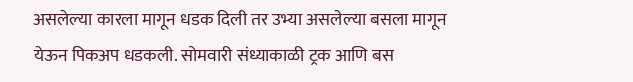असलेल्या कारला मागून धडक दिली तर उभ्या असलेल्या बसला मागून येऊन पिकअप धडकली. सोमवारी संध्याकाळी ट्रक आणि बस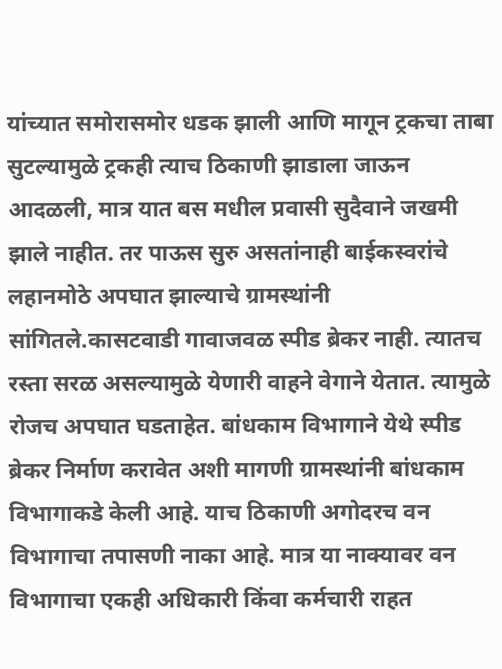यांच्यात समोरासमोर धडक झाली आणि मागून ट्रकचा ताबा सुटल्यामुळे ट्रकही त्याच ठिकाणी झाडाला जाऊन आदळली, मात्र यात बस मधील प्रवासी सुदैवाने जखमी झाले नाहीत. तर पाऊस सुरु असतांनाही बाईकस्वरांचे लहानमोठे अपघात झाल्याचे ग्रामस्थांनी सांगितले.कासटवाडी गावाजवळ स्पीड ब्रेकर नाही. त्यातच रस्ता सरळ असल्यामुळे येणारी वाहने वेगाने येतात. त्यामुळे रोजच अपघात घडताहेत. बांधकाम विभागाने येथे स्पीड ब्रेकर निर्माण करावेत अशी मागणी ग्रामस्थांनी बांधकाम विभागाकडे केली आहे. याच ठिकाणी अगोदरच वन विभागाचा तपासणी नाका आहे. मात्र या नाक्यावर वन विभागाचा एकही अधिकारी किंवा कर्मचारी राहत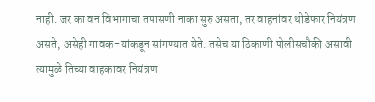नाही. जर का वन विभागाचा तपासणी नाका सुरु असता, तर वाहनांवर थोडेफार नियंत्रण असते, असेही गावक-यांकडून सांगण्यात येते. तसेच या ठिकाणी पोलीसचौकी असावी त्यामुळे तिच्या वाहकावर नियंत्रण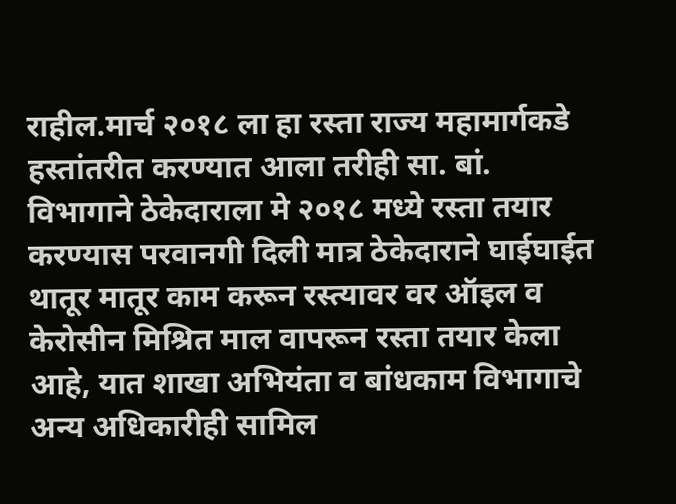राहील.मार्च २०१८ ला हा रस्ता राज्य महामार्गकडे हस्तांतरीत करण्यात आला तरीही सा. बां. विभागाने ठेकेदाराला मे २०१८ मध्ये रस्ता तयार करण्यास परवानगी दिली मात्र ठेकेदाराने घाईघाईत थातूर मातूर काम करून रस्त्यावर वर ऑइल व केरोसीन मिश्रित माल वापरून रस्ता तयार केला आहे, यात शाखा अभियंता व बांधकाम विभागाचे अन्य अधिकारीही सामिल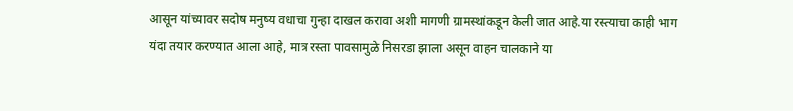आसून यांच्यावर सदोष मनुष्य वधाचा गुन्हा दाखल करावा अशी मागणी ग्रामस्थांकडून केली जात आहे.या रस्त्याचा काही भाग यंदा तयार करण्यात आला आहे, मात्र रस्ता पावसामुळे निसरडा झाला असून वाहन चालकाने या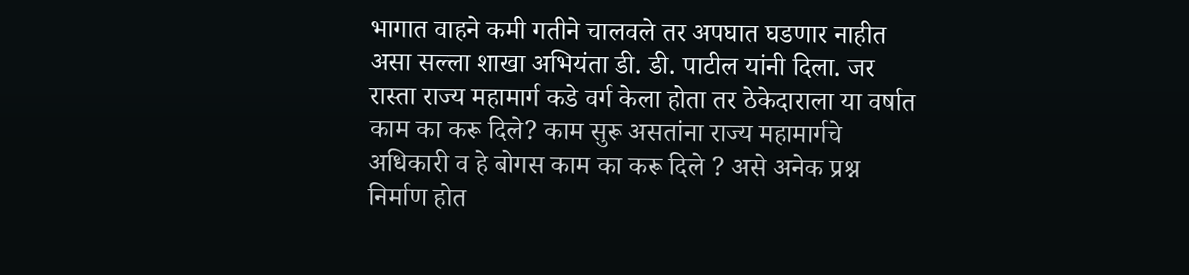भागात वाहने कमी गतीने चालवले तर अपघात घडणार नाहीत असा सल्ला शाखा अभियंता डी. डी. पाटील यांनी दिला. जर रास्ता राज्य महामार्ग कडे वर्ग केला होता तर ठेकेदाराला या वर्षात काम का करू दिले? काम सुरू असतांना राज्य महामार्गचे अधिकारी व हे बोगस काम का करू दिले ? असे अनेक प्रश्न निर्माण होत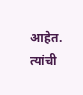आहेत. त्यांची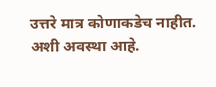उत्तरे मात्र कोणाकडेच नाहीत. अशी अवस्था आहे.